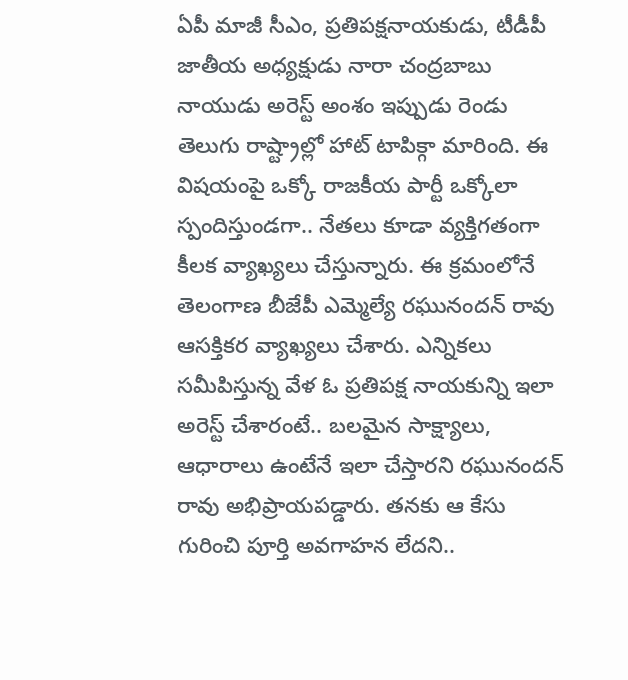ఏపీ మాజీ సీఎం, ప్రతిపక్షనాయకుడు, టీడీపీ జాతీయ అధ్యక్షుడు నారా చంద్రబాబు నాయుడు అరెస్ట్ అంశం ఇప్పుడు రెండు తెలుగు రాష్ట్రాల్లో హాట్ టాపిక్గా మారింది. ఈ విషయంపై ఒక్కో రాజకీయ పార్టీ ఒక్కోలా స్పందిస్తుండగా.. నేతలు కూడా వ్యక్తిగతంగా కీలక వ్యాఖ్యలు చేస్తున్నారు. ఈ క్రమంలోనే తెలంగాణ బీజేపీ ఎమ్మెల్యే రఘునందన్ రావు ఆసక్తికర వ్యాఖ్యలు చేశారు. ఎన్నికలు సమీపిస్తున్న వేళ ఓ ప్రతిపక్ష నాయకున్ని ఇలా అరెస్ట్ చేశారంటే.. బలమైన సాక్ష్యాలు, ఆధారాలు ఉంటేనే ఇలా చేస్తారని రఘునందన్ రావు అభిప్రాయపడ్డారు. తనకు ఆ కేసు గురించి పూర్తి అవగాహన లేదని..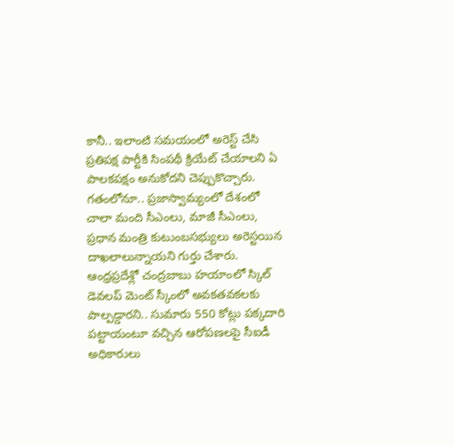కానీ.. ఇలాంటి సమయంలో అరెస్ట్ చేసి ప్రతిపక్ష పార్టీకి సింపథీ క్రియేట్ చేయాలని ఏ పాలకపక్షం అనుకోదని చెప్పుకొచ్చారు. గతంలోనూ.. ప్రజాస్వామ్యంలో దేశంలో చాలా మంది సీఎంలు, మాజీ సీఎంలు, ప్రధాన మంత్రి కుటుంబసభ్యులు అరెస్టయిన దాఖలాలున్నాయని గుర్తు చేశారు.
ఆంధ్రప్రదేశ్లో చంద్రబాబు హయాంలో స్కిల్ డెవలప్ మెంట్ స్కీంలో అవకతవకలకు పాల్పడ్డారని.. సుమారు 550 కోట్లు పక్కదారి పట్టాయంటూ వచ్చిన ఆరోపణలపై సీఐడీ అధికారులు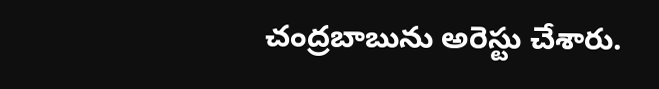చంద్రబాబును అరెస్టు చేశారు.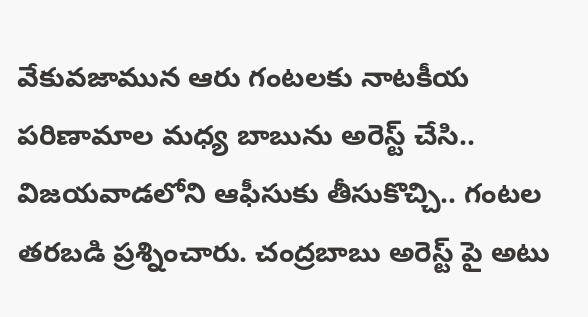వేకువజామున ఆరు గంటలకు నాటకీయ పరిణామాల మధ్య బాబును అరెస్ట్ చేసి.. విజయవాడలోని ఆఫీసుకు తీసుకొచ్చి.. గంటల తరబడి ప్రశ్నించారు. చంద్రబాబు అరెస్ట్ పై అటు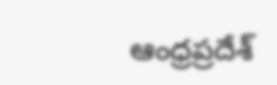ఆంధ్రప్రదేశ్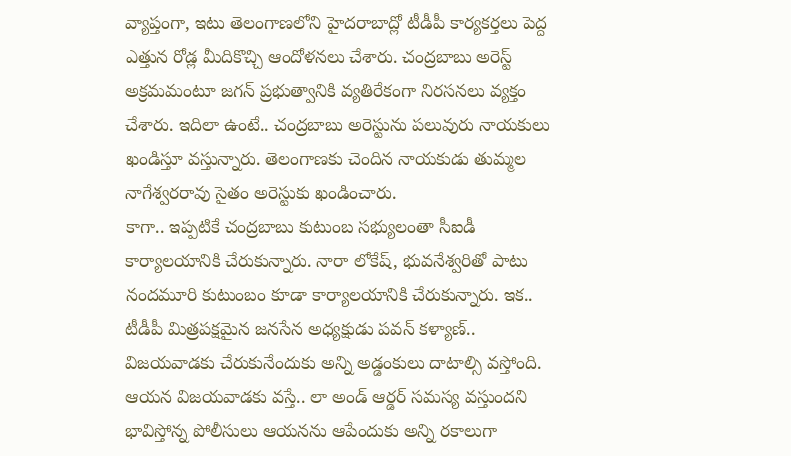వ్యాప్తంగా, ఇటు తెలంగాణలోని హైదరాబాద్లో టీడీపీ కార్యకర్తలు పెద్ద ఎత్తున రోడ్ల మీదికొచ్చి ఆందోళనలు చేశారు. చంద్రబాబు అరెస్ట్ అక్రమమంటూ జగన్ ప్రభుత్వానికి వ్యతిరేకంగా నిరసనలు వ్యక్తం చేశారు. ఇదిలా ఉంటే.. చంద్రబాబు అరెస్టును పలువురు నాయకులు ఖండిస్తూ వస్తున్నారు. తెలంగాణకు చెందిన నాయకుడు తుమ్మల నాగేశ్వరరావు సైతం అరెస్టుకు ఖండించారు.
కాగా.. ఇప్పటికే చంద్రబాబు కుటుంబ సభ్యులంతా సీఐడీ కార్యాలయానికి చేరుకున్నారు. నారా లోకేష్, భువనేశ్వరితో పాటు నందమూరి కుటుంబం కూడా కార్యాలయానికి చేరుకున్నారు. ఇక.. టీడీపీ మిత్రపక్షమైన జనసేన అధ్యక్షుడు పవన్ కళ్యాణ్.. విజయవాడకు చేరుకునేందుకు అన్ని అడ్డంకులు దాటాల్సి వస్తోంది. ఆయన విజయవాడకు వస్తే.. లా అండ్ ఆర్డర్ సమస్య వస్తుందని భావిస్తోన్న పోలీసులు ఆయనను ఆపేందుకు అన్ని రకాలుగా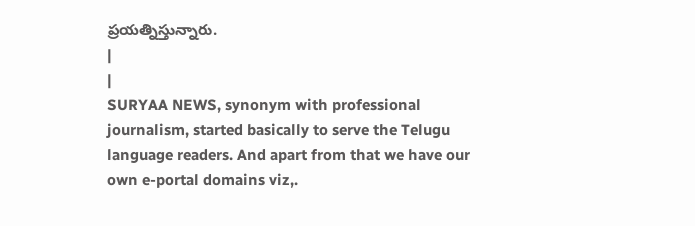ప్రయత్నిస్తున్నారు.
|
|
SURYAA NEWS, synonym with professional journalism, started basically to serve the Telugu language readers. And apart from that we have our own e-portal domains viz,.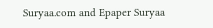Suryaa.com and Epaper Suryaa